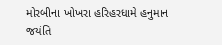મોરબીના ખોખરા હરિહરધામે હનુમાન જયંતિ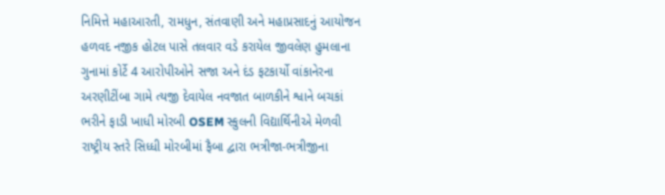નિમિત્તે મહાઆરતી, રામધુન, સંતવાણી અને મહાપ્રસાદનું આયોજન હળવદ નજીક હોટલ પાસે તલવાર વડે કરાયેલ જીવલેણ હુમલાના ગુનામાં કોર્ટે 4 આરોપીઓને સજા અને દંડ ફટકાર્યો વાંકાનેરના અરણીટીંબા ગામે ત્યજી દેવાયેલ નવજાત બાળકીને શ્વાને બચકાં ભરીને ફાડી ખાધી મોરબી OSEM સ્કુલની વિદ્યાર્થિનીએ મેળવી રાષ્ટ્રીય સ્તરે સિધ્ધી મોરબીમાં ફૈબા દ્વારા ભત્રીજા-ભત્રીજીના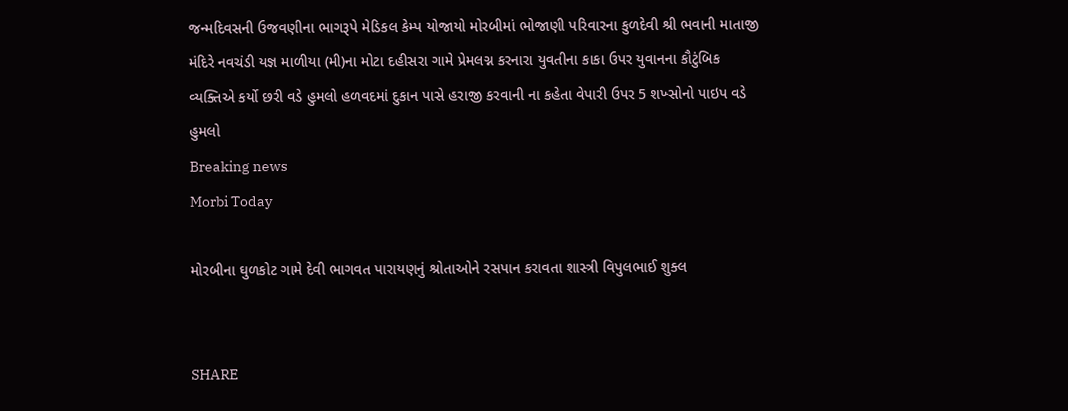જન્મદિવસની ઉજવણીના ભાગરૂપે મેડિકલ કેમ્પ યોજાયો મોરબીમાં ભોજાણી પરિવારના કુળદેવી શ્રી ભવાની માતાજી મંદિરે નવચંડી યજ્ઞ માળીયા (મી)ના મોટા દહીસરા ગામે પ્રેમલગ્ન કરનારા યુવતીના કાકા ઉપર યુવાનના કૌટુંબિક વ્યક્તિએ કર્યો છરી વડે હુમલો હળવદમાં દુકાન પાસે હરાજી કરવાની ના કહેતા વેપારી ઉપર 5 શખ્સોનો પાઇપ વડે હુમલો
Breaking news
Morbi Today

મોરબીના ઘુળકોટ ગામે દેવી ભાગવત પારાયણનું શ્રોતાઓને રસપાન કરાવતા શાસ્ત્રી વિપુલભાઈ શુક્લ


SHARE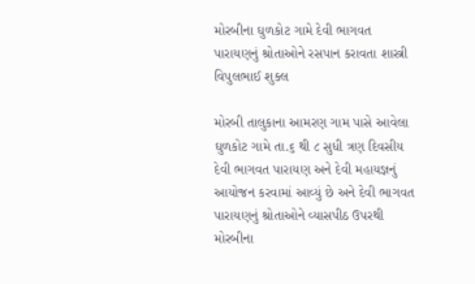મોરબીના ઘુળકોટ ગામે દેવી ભાગવત પારાયણનું શ્રોતાઓને રસપાન કરાવતા શાસ્ત્રી વિપુલભાઈ શુક્લ

મોરબી તાલુકાના આમરણ ગામ પાસે આવેલા ઘુળકોટ ગામે તા.૬ થી ૮ સુધી ત્રણ દિવસીય દેવી ભાગવત પારાયણ અને દેવી મહાયજ્ઞનું આયોજન કરવામાં આવ્યું છે અને દેવી ભાગવત પારાયણનું શ્રોતાઓને વ્યાસપીઠ ઉપરથી મોરબીના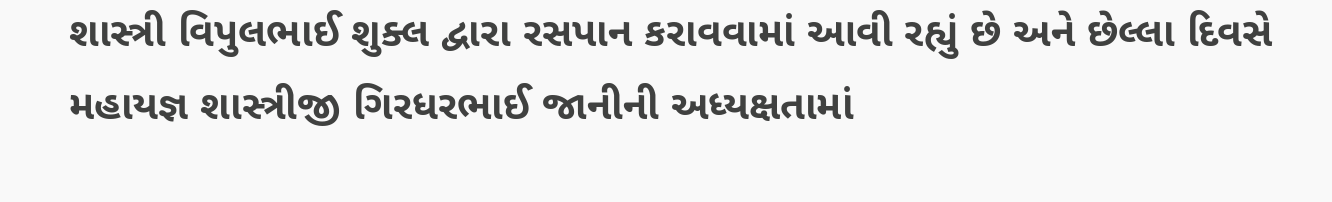શાસ્ત્રી વિપુલભાઈ શુક્લ દ્વારા રસપાન કરાવવામાં આવી રહ્યું છે અને છેલ્લા દિવસે મહાયજ્ઞ શાસ્ત્રીજી ગિરધરભાઈ જાનીની અધ્યક્ષતામાં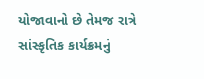યોજાવાનો છે તેમજ રાત્રે સાંસ્કૃતિક કાર્યક્રમનું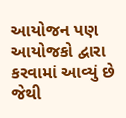આયોજન પણ આયોજકો દ્વારા કરવામાં આવ્યું છે જેથી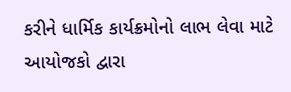કરીને ધાર્મિક કાર્યક્રમોનો લાભ લેવા માટે આયોજકો દ્વારા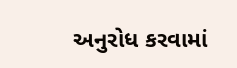અનુરોધ કરવામાં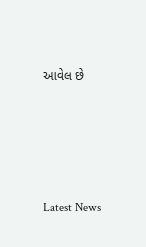આવેલ છે






Latest News